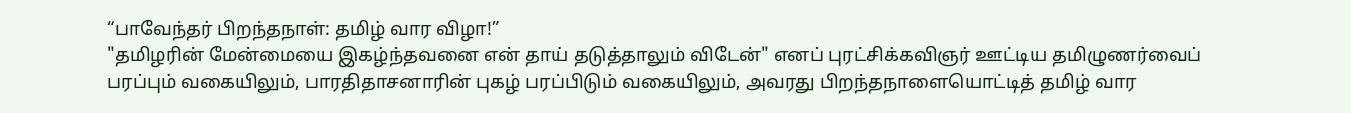“பாவேந்தர் பிறந்தநாள்: தமிழ் வார விழா!”
"தமிழரின் மேன்மையை இகழ்ந்தவனை என் தாய் தடுத்தாலும் விடேன்" எனப் புரட்சிக்கவிஞர் ஊட்டிய தமிழுணர்வைப் பரப்பும் வகையிலும், பாரதிதாசனாரின் புகழ் பரப்பிடும் வகையிலும், அவரது பிறந்தநாளையொட்டித் தமிழ் வார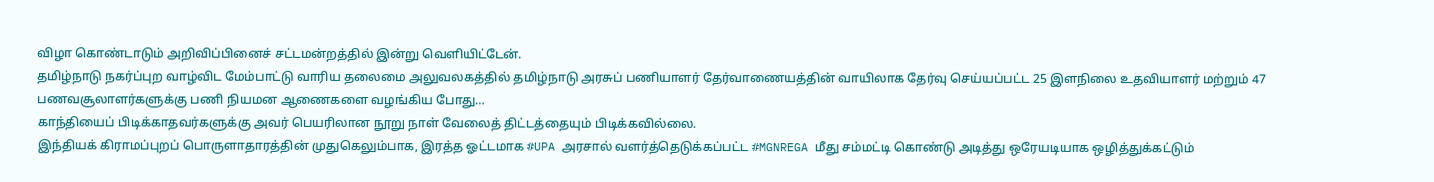விழா கொண்டாடும் அறிவிப்பினைச் சட்டமன்றத்தில் இன்று வெளியிட்டேன்.
தமிழ்நாடு நகர்ப்புற வாழ்விட மேம்பாட்டு வாரிய தலைமை அலுவலகத்தில் தமிழ்நாடு அரசுப் பணியாளர் தேர்வாணையத்தின் வாயிலாக தேர்வு செய்யப்பட்ட 25 இளநிலை உதவியாளர் மற்றும் 47 பணவசூலாளர்களுக்கு பணி நியமன ஆணைகளை வழங்கிய போது…
காந்தியைப் பிடிக்காதவர்களுக்கு அவர் பெயரிலான நூறு நாள் வேலைத் திட்டத்தையும் பிடிக்கவில்லை.
இந்தியக் கிராமப்புறப் பொருளாதாரத்தின் முதுகெலும்பாக, இரத்த ஓட்டமாக #UPA அரசால் வளர்த்தெடுக்கப்பட்ட #MGNREGA மீது சம்மட்டி கொண்டு அடித்து ஒரேயடியாக ஒழித்துக்கட்டும்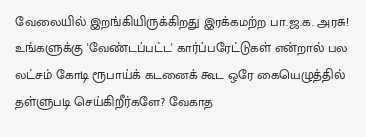வேலையில் இறங்கியிருக்கிறது இரக்கமற்ற பா.ஜ.க. அரசு!
உங்களுக்கு 'வேண்டப்பட்ட' கார்ப்பரேட்டுகள் என்றால் பல லட்சம் கோடி ரூபாய்க் கடனைக் கூட ஒரே கையெழுத்தில் தள்ளுபடி செய்கிறீர்களே? வேகாத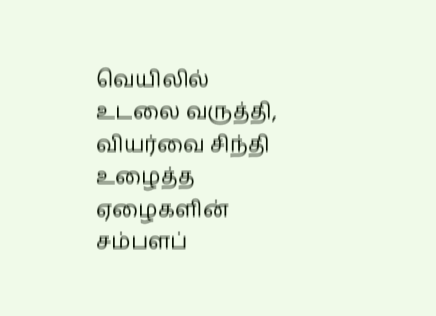வெயிலில் உடலை வருத்தி, வியர்வை சிந்தி உழைத்த ஏழைகளின் சம்பளப்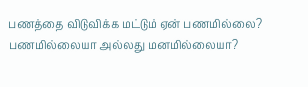பணத்தை விடுவிக்க மட்டும் ஏன் பணமில்லை? பணமில்லையா அல்லது மனமில்லையா?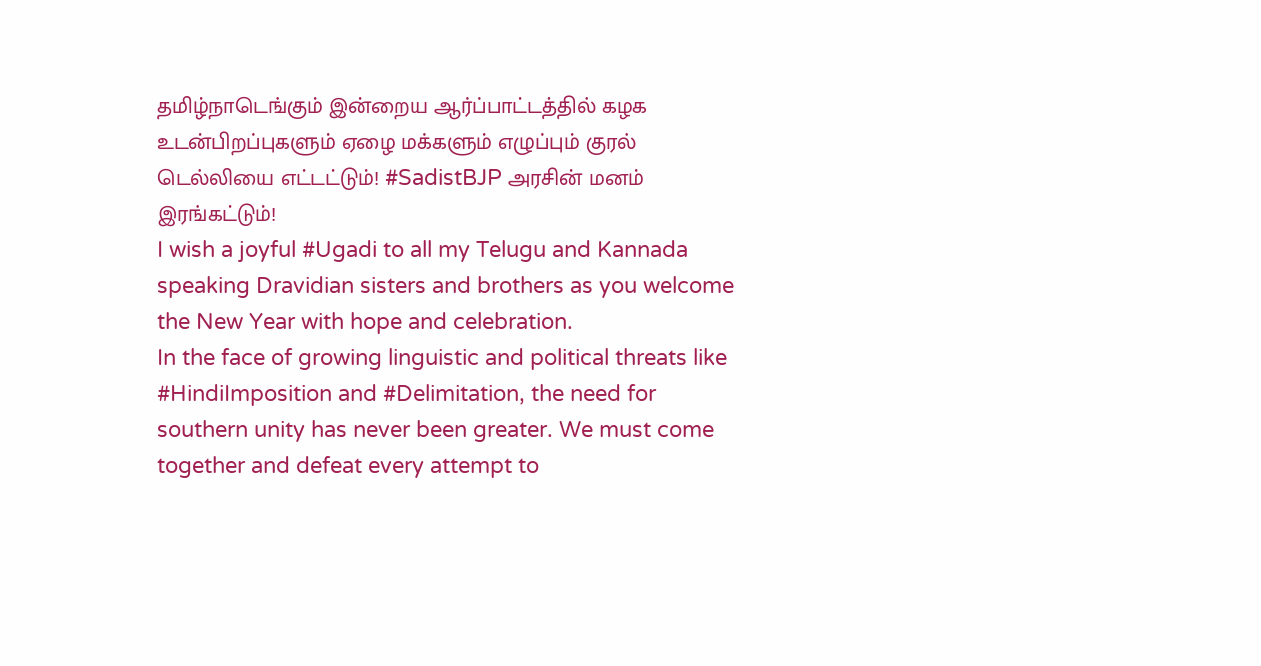தமிழ்நாடெங்கும் இன்றைய ஆர்ப்பாட்டத்தில் கழக உடன்பிறப்புகளும் ஏழை மக்களும் எழுப்பும் குரல் டெல்லியை எட்டட்டும்! #SadistBJP அரசின் மனம் இரங்கட்டும்!
I wish a joyful #Ugadi to all my Telugu and Kannada speaking Dravidian sisters and brothers as you welcome the New Year with hope and celebration.
In the face of growing linguistic and political threats like #HindiImposition and #Delimitation, the need for southern unity has never been greater. We must come together and defeat every attempt to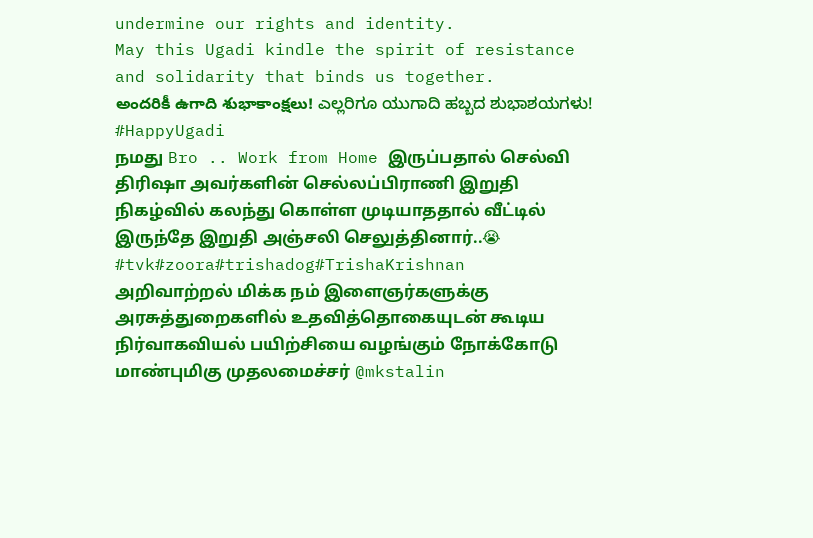undermine our rights and identity.
May this Ugadi kindle the spirit of resistance and solidarity that binds us together.
అందరికీ ఉగాది శుభాకాంక్షలు! ಎಲ್ಲರಿಗೂ ಯುಗಾದಿ ಹಬ್ಬದ ಶುಭಾಶಯಗಳು! #HappyUgadi
நமது Bro .. Work from Home இருப்பதால் செல்வி திரிஷா அவர்களின் செல்லப்பிராணி இறுதி நிகழ்வில் கலந்து கொள்ள முடியாததால் வீட்டில் இருந்தே இறுதி அஞ்சலி செலுத்தினார்..😭 #tvk#zoora#trishadog#TrishaKrishnan
அறிவாற்றல் மிக்க நம் இளைஞர்களுக்கு அரசுத்துறைகளில் உதவித்தொகையுடன் கூடிய நிர்வாகவியல் பயிற்சியை வழங்கும் நோக்கோடு மாண்புமிகு முதலமைச்சர் @mkstalin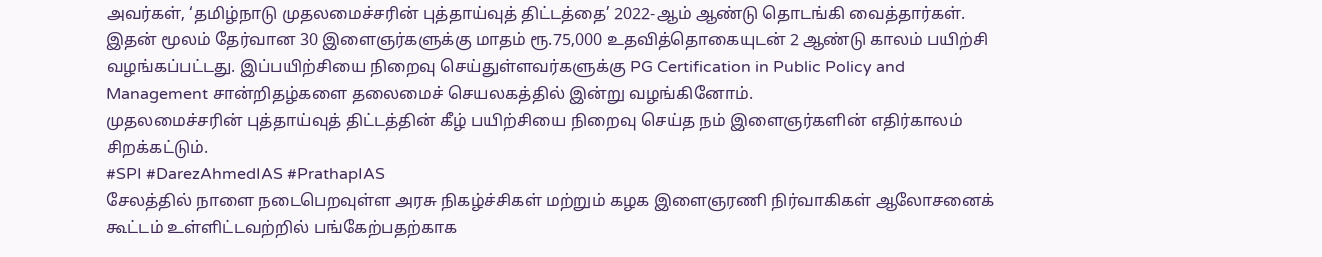அவர்கள், ‘தமிழ்நாடு முதலமைச்சரின் புத்தாய்வுத் திட்டத்தை’ 2022-ஆம் ஆண்டு தொடங்கி வைத்தார்கள்.
இதன் மூலம் தேர்வான 30 இளைஞர்களுக்கு மாதம் ரூ.75,000 உதவித்தொகையுடன் 2 ஆண்டு காலம் பயிற்சி வழங்கப்பட்டது. இப்பயிற்சியை நிறைவு செய்துள்ளவர்களுக்கு PG Certification in Public Policy and Management சான்றிதழ்களை தலைமைச் செயலகத்தில் இன்று வழங்கினோம்.
முதலமைச்சரின் புத்தாய்வுத் திட்டத்தின் கீழ் பயிற்சியை நிறைவு செய்த நம் இளைஞர்களின் எதிர்காலம் சிறக்கட்டும்.
#SPI #DarezAhmedIAS #PrathapIAS
சேலத்தில் நாளை நடைபெறவுள்ள அரசு நிகழ்ச்சிகள் மற்றும் கழக இளைஞரணி நிர்வாகிகள் ஆலோசனைக் கூட்டம் உள்ளிட்டவற்றில் பங்கேற்பதற்காக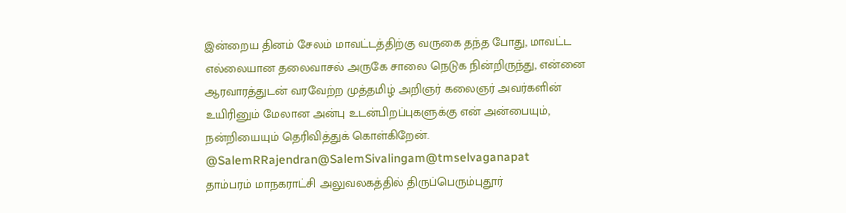இன்றைய தினம் சேலம் மாவட்டத்திற்கு வருகை தந்த போது, மாவட்ட எல்லையான தலைவாசல் அருகே சாலை நெடுக நின்றிருந்து, என்னை ஆரவாரத்துடன் வரவேற்ற முத்தமிழ் அறிஞர் கலைஞர் அவர்களின் உயிரினும் மேலான அன்பு உடன்பிறப்புகளுக்கு என் அன்பையும், நன்றியையும் தெரிவித்துக் கொள்கிறேன்.
@SalemRRajendran@SalemSivalingam@tmselvaganapat
தாம்பரம் மாநகராட்சி அலுவலகத்தில் திருப்பெரும்புதூர்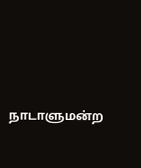நாடாளுமன்ற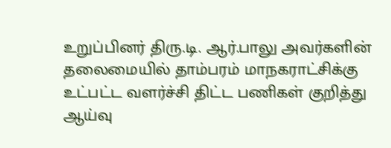உறுப்பினர் திரு.டி. ஆர்.பாலு அவர்களின் தலைமையில் தாம்பரம் மாநகராட்சிக்கு உட்பட்ட வளர்ச்சி திட்ட பணிகள் குறித்து ஆய்வு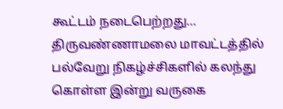கூட்டம் நடைபெற்றது…
திருவண்ணாமலை மாவட்டத்தில் பல்வேறு நிகழ்ச்சிகளில் கலந்து கொள்ள இன்று வருகை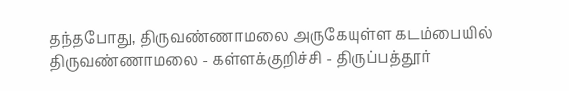தந்தபோது, திருவண்ணாமலை அருகேயுள்ள கடம்பையில் திருவண்ணாமலை - கள்ளக்குறிச்சி - திருப்பத்தூர்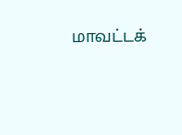மாவட்டக்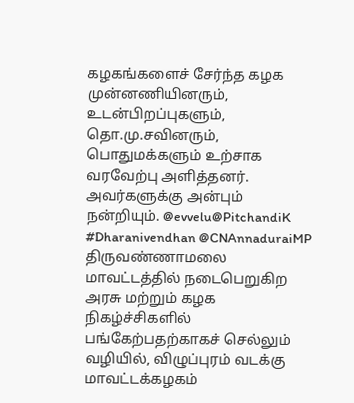கழகங்களைச் சேர்ந்த கழக முன்னணியினரும், உடன்பிறப்புகளும், தொ.மு.சவினரும், பொதுமக்களும் உற்சாக வரவேற்பு அளித்தனர். அவர்களுக்கு அன்பும் நன்றியும். @evvelu@PitchandiK #Dharanivendhan @CNAnnaduraiMP
திருவண்ணாமலை மாவட்டத்தில் நடைபெறுகிற அரசு மற்றும் கழக நிகழ்ச்சிகளில் பங்கேற்பதற்காகச் செல்லும் வழியில், விழுப்புரம் வடக்கு மாவட்டக்கழகம்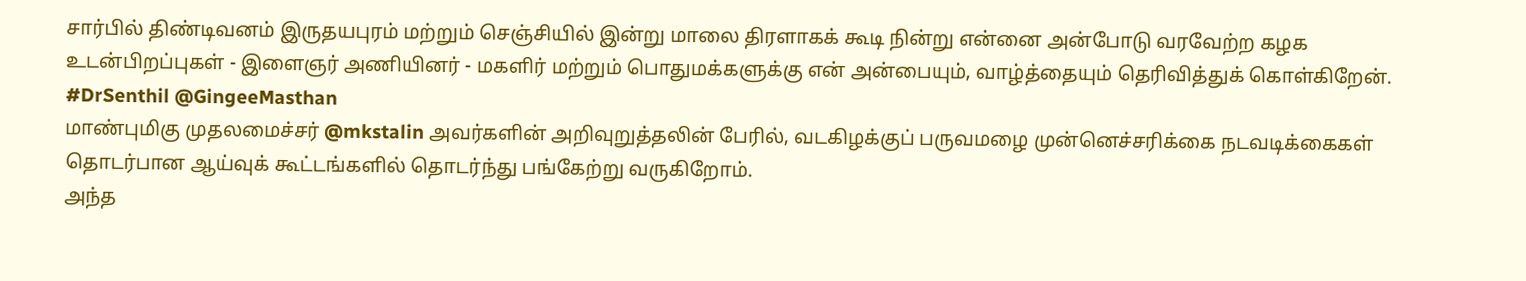சார்பில் திண்டிவனம் இருதயபுரம் மற்றும் செஞ்சியில் இன்று மாலை திரளாகக் கூடி நின்று என்னை அன்போடு வரவேற்ற கழக உடன்பிறப்புகள் - இளைஞர் அணியினர் - மகளிர் மற்றும் பொதுமக்களுக்கு என் அன்பையும், வாழ்த்தையும் தெரிவித்துக் கொள்கிறேன். #DrSenthil @GingeeMasthan
மாண்புமிகு முதலமைச்சர் @mkstalin அவர்களின் அறிவுறுத்தலின் பேரில், வடகிழக்குப் பருவமழை முன்னெச்சரிக்கை நடவடிக்கைகள் தொடர்பான ஆய்வுக் கூட்டங்களில் தொடர்ந்து பங்கேற்று வருகிறோம்.
அந்த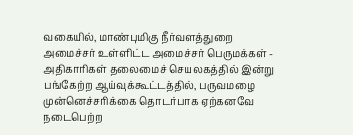வகையில், மாண்புமிகு நீர்வளத்துறை அமைச்சர் உள்ளிட்ட அமைச்சர் பெருமக்கள் - அதிகாரிகள் தலைமைச் செயலகத்தில் இன்று பங்கேற்ற ஆய்வுக்கூட்டத்தில், பருவமழை முன்னெச்சரிக்கை தொடர்பாக ஏற்கனவே நடைபெற்ற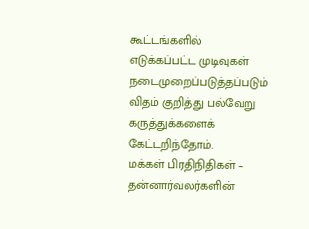கூட்டங்களில் எடுக்கப்பட்ட முடிவுகள் நடைமுறைப்படுத்தப்படும் விதம் குறித்து பல்வேறு கருத்துக்களைக் கேட்டறிந்தோம்.
மக்கள் பிரதிநிதிகள் – தன்னார்வலர்களின்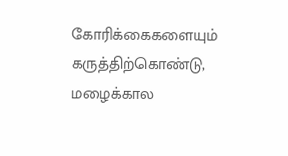கோரிக்கைகளையும் கருத்திற்கொண்டு, மழைக்கால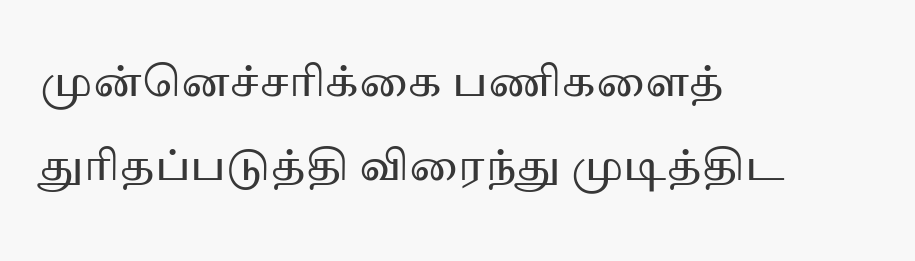முன்னெச்சரிக்கை பணிகளைத் துரிதப்படுத்தி விரைந்து முடித்திட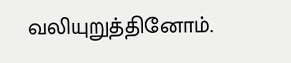வலியுறுத்தினோம்.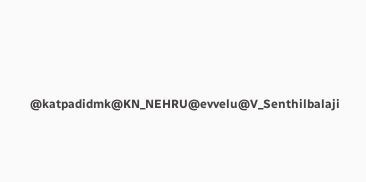@katpadidmk@KN_NEHRU@evvelu@V_Senthilbalaji